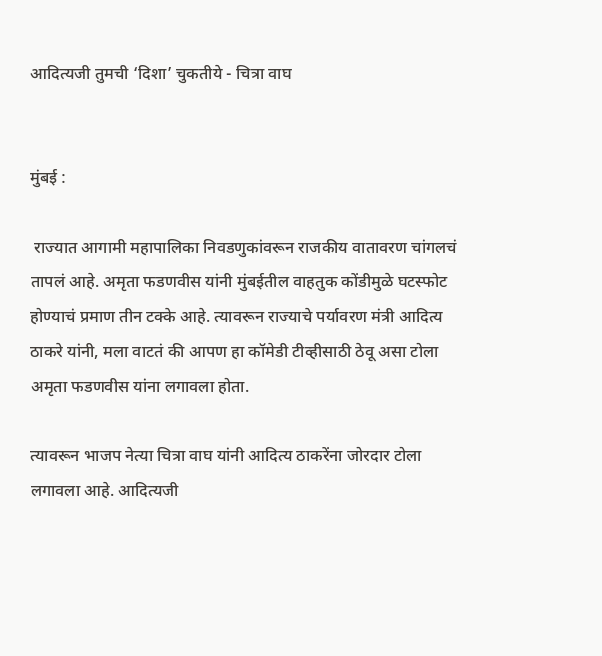आदित्यजी तुमची ‘दिशा’ चुकतीये - चित्रा वाघ


मुंबई :

 राज्यात आगामी महापालिका निवडणुकांवरून राजकीय वातावरण चांगलचं तापलं आहे. अमृता फडणवीस यांनी मुंबईतील वाहतुक कोंडीमुळे घटस्फोट होण्याचं प्रमाण तीन टक्के आहे. त्यावरून राज्याचे पर्यावरण मंत्री आदित्य ठाकरे यांनी, मला वाटतं की आपण हा कॉमेडी टीव्हीसाठी ठेवू असा टोला अमृता फडणवीस यांना लगावला होता.

त्यावरून भाजप नेत्या चित्रा वाघ यांनी आदित्य ठाकरेंना जोरदार टोला लगावला आहे. आदित्यजी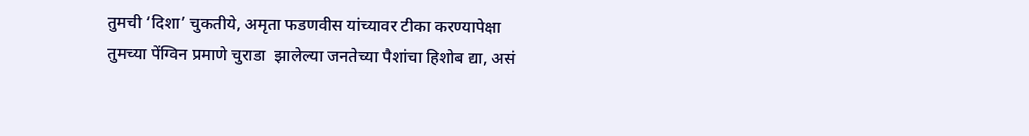तुमची ‘दिशा’ चुकतीये, अमृता फडणवीस यांच्यावर टीका करण्यापेक्षा तुमच्या पेंग्विन प्रमाणे चुराडा  झालेल्या जनतेच्या पैशांचा हिशोब द्या, असं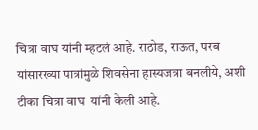चित्रा वाघ यांनी म्हटलं आहे. राठोड, राऊत, परब यांसारख्या पात्रांमुळे शिवसेना हास्यजत्रा बनलीये, अशी टीका चित्रा वाघ  यांनी केली आहे.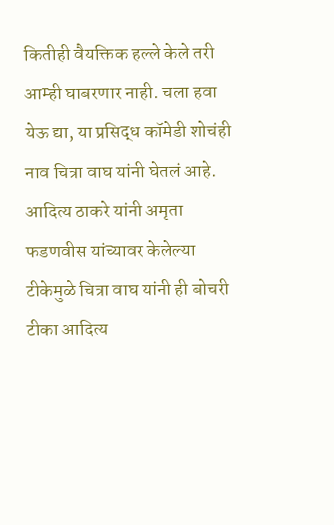कितीही वैयक्तिक हल्ले केले तरी आम्ही घाबरणार नाही. चला हवा येऊ द्या, या प्रसिद्ध कॉमेडी शोचंही नाव चित्रा वाघ यांनी घेतलं आहे. आदित्य ठाकरे यांनी अमृता फडणवीस यांच्यावर केलेल्या टीकेमुळे चित्रा वाघ यांनी ही बोचरी टीका आदित्य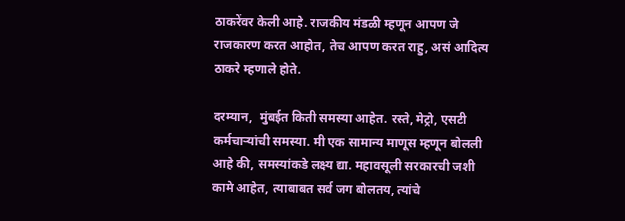ठाकरेंवर केली आहे. राजकीय मंडळी म्हणून आपण जे राजकारण करत आहोत, तेच आपण करत राहु, असं आदित्य ठाकरे म्हणाले होते.

दरम्यान,  मुंबईत किती समस्या आहेत. रस्ते, मेट्रो, एसटी कर्मचाऱ्यांची समस्या. मी एक सामान्य माणूस म्हणून बोलली आहे की, समस्यांकडे लक्ष्य द्या. महावसूली सरकारची जशी कामे आहेत, त्याबाबत सर्व जग बोलतय, त्यांचे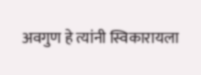अवगुण हे त्यांनी स्विकारायला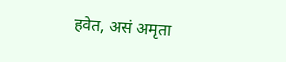हवेत, असं अमृता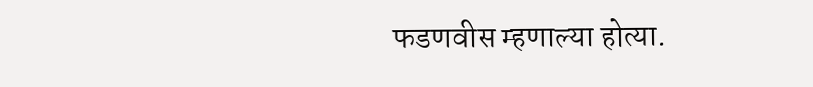फडणवीस म्हणाल्या होत्या.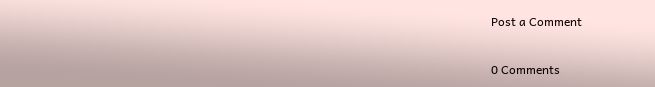Post a Comment

0 Comments